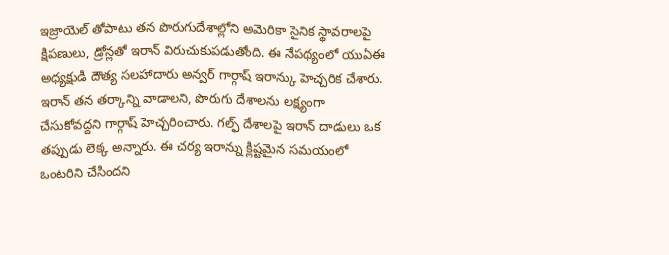ఇజ్రాయెల్ తోపాటు తన పొరుగుదేశాల్లోని అమెరికా సైనిక స్థావరాలపై క్షిపణులు, డ్రోన్లతో ఇరాన్ విరుచుకుపడుతోంది. ఈ నేపథ్యంలో యుఏఈ అధ్యక్షుడి దౌత్య సలహాదారు అన్వర్ గార్గాష్ ఇరాన్కు హెచ్చరిక చేశారు. ఇరాన్ తన తర్కాన్ని వాడాలని, పొరుగు దేశాలను లక్ష్యంగా చేసుకోవద్దని గార్గాష్ హెచ్చరించారు. గల్ఫ్ దేశాలపై ఇరాన్ దాడులు ఒక తప్పుడు లెక్క అన్నారు. ఈ చర్య ఇరాన్ను క్లిష్టమైన సమయంలో ఒంటరిని చేసిందని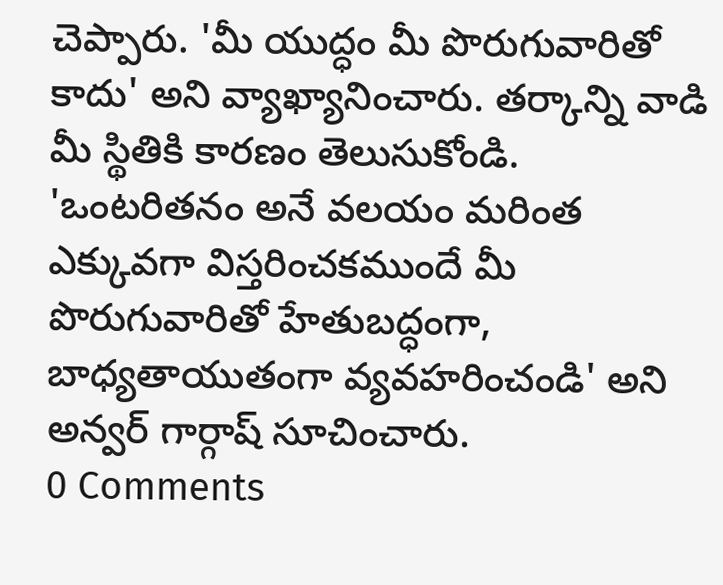చెప్పారు. 'మీ యుద్ధం మీ పొరుగువారితో కాదు' అని వ్యాఖ్యానించారు. తర్కాన్ని వాడి మీ స్థితికి కారణం తెలుసుకోండి. 'ఒంటరితనం అనే వలయం మరింత ఎక్కువగా విస్తరించకముందే మీ పొరుగువారితో హేతుబద్ధంగా, బాధ్యతాయుతంగా వ్యవహరించండి' అని అన్వర్ గార్గాష్ సూచించారు.
0 Comments